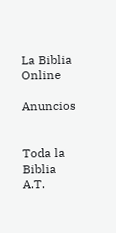La Biblia Online

Anuncios


Toda la Biblia A.T.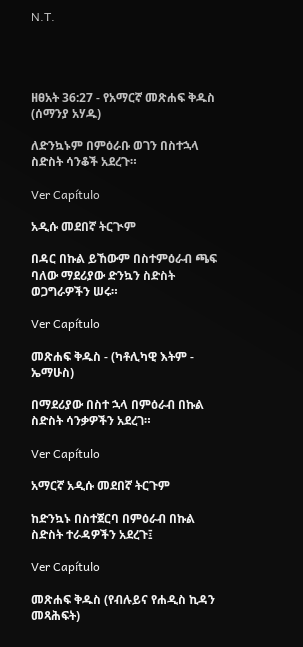N.T.




ዘፀአት 36:27 - የአማርኛ መጽሐፍ ቅዱስ (ሰማንያ አሃዱ)

ለድንኳኑም በምዕራቡ ወገን በስተኋላ ስድስት ሳንቆች አደረጉ።

Ver Capítulo

አዲሱ መደበኛ ትርጒም

በዳር በኩል ይኸውም በስተምዕራብ ጫፍ ባለው ማደሪያው ድንኳን ስድስት ወጋግራዎችን ሠሩ።

Ver Capítulo

መጽሐፍ ቅዱስ - (ካቶሊካዊ እትም - ኤማሁስ)

በማደሪያው በስተ ኋላ በምዕራብ በኩል ስድስት ሳንቃዎችን አደረገ።

Ver Capítulo

አማርኛ አዲሱ መደበኛ ትርጉም

ከድንኳኑ በስተጀርባ በምዕራብ በኩል ስድስት ተራዳዎችን አደረጉ፤

Ver Capítulo

መጽሐፍ ቅዱስ (የብሉይና የሐዲስ ኪዳን መጻሕፍት)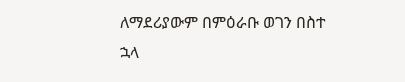ለማደሪያውም በምዕራቡ ወገን በስተ ኋላ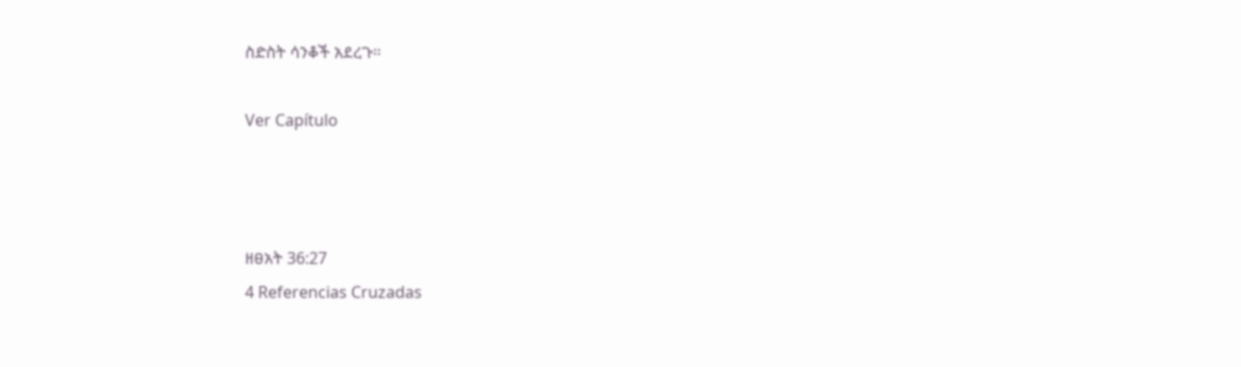ስድስት ሳንቆች አደረጉ።

Ver Capítulo



ዘፀአት 36:27
4 Referencias Cruzadas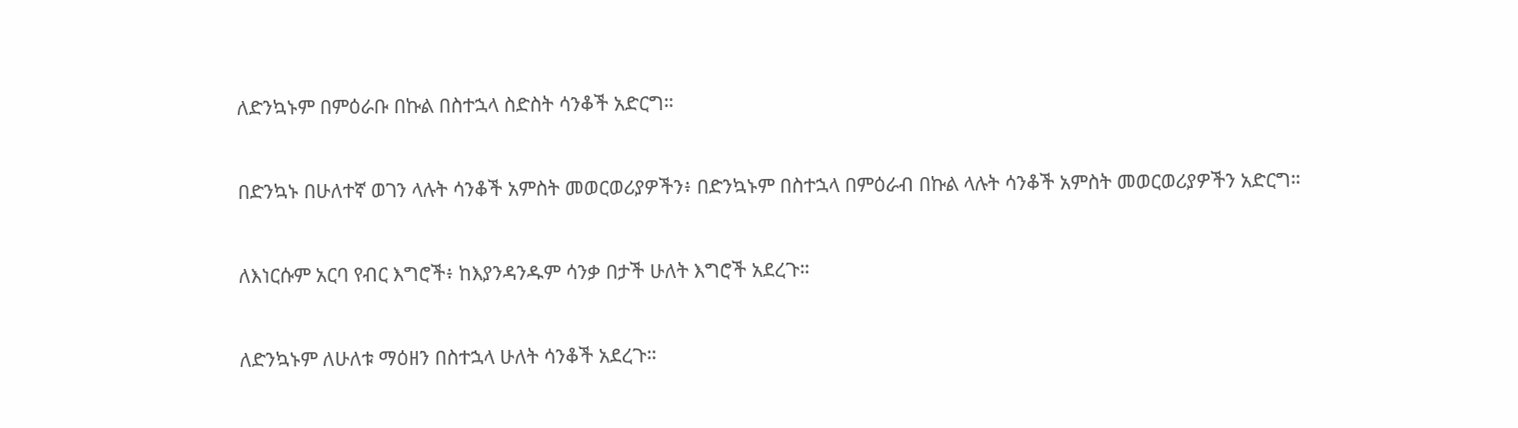ለድንኳኑም በምዕራቡ በኩል በስተኋላ ስድስት ሳንቆች አድርግ።


በድንኳኑ በሁለተኛ ወገን ላሉት ሳንቆች አምስት መወርወሪያዎችን፥ በድንኳኑም በስተኋላ በምዕራብ በኩል ላሉት ሳንቆች አምስት መወርወሪያዎችን አድርግ።


ለእነርሱም አርባ የብር እግሮች፥ ከእያንዳንዱም ሳንቃ በታች ሁለት እግሮች አደረጉ።


ለድንኳኑም ለሁለቱ ማዕዘን በስተኋላ ሁለት ሳንቆች አደረጉ።